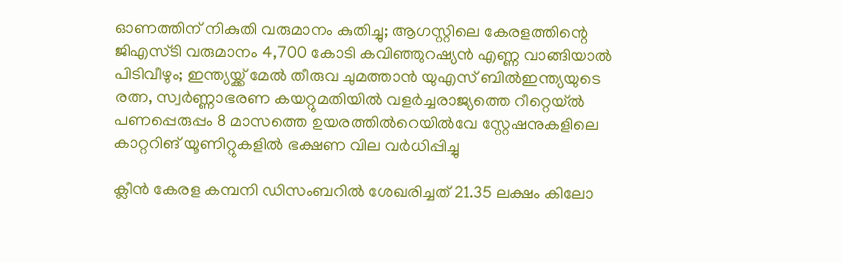ഓണത്തിന് നികുതി വരുമാനം കുതിച്ചു; ആഗസ്റ്റിലെ കേരളത്തിന്റെ ജിഎസ്ടി വരുമാനം 4,700 കോടി കവിഞ്ഞുറഷ്യൻ എണ്ണ വാങ്ങിയാൽ പിടിവീഴും; ഇന്ത്യയ്ക്ക് മേൽ തീരുവ ചുമത്താൻ യുഎസ് ബിൽഇന്ത്യയുടെ രത്ന, സ്വർണ്ണാഭരണ കയറ്റുമതിയിൽ വളർച്ചരാജ്യത്തെ റീറ്റെയ്ൽ പണപ്പെരുപ്പം 8 മാസത്തെ ഉയരത്തിൽറെയിൽവേ സ്റ്റേഷനുകളിലെ കാറ്ററിങ് യൂണിറ്റുകളിൽ ഭക്ഷണ വില വർധിപ്പിച്ചു

ക്ലീൻ കേരള കമ്പനി ഡിസംബറിൽ ശേഖരിച്ചത് 21.35 ലക്ഷം കിലോ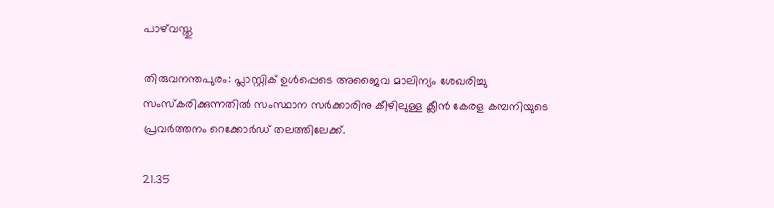പാഴ്‌വസ്തു

തിരുവനന്തപുരം: പ്ലാസ്റ്റിക് ഉൾപ്പെടെ അജൈവ മാലിന്യം ശേഖരിച്ചു സംസ്കരിക്കുന്നതിൽ സംസ്ഥാന സർക്കാരിനു കീഴിലുള്ള ക്ലീൻ കേരള കമ്പനിയുടെ പ്രവർത്തനം റെക്കോ‍ർഡ് തലത്തിലേക്ക്.

21.35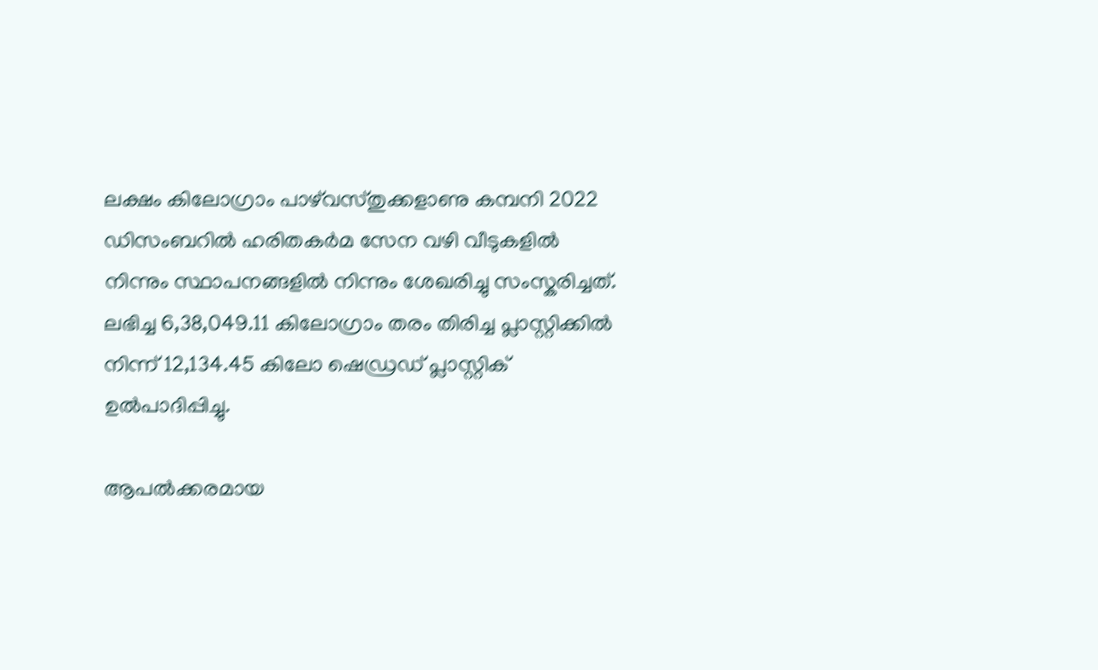ലക്ഷം കിലോഗ്രാം പാഴ്‌വസ്തുക്കളാണു കമ്പനി 2022 ഡിസംബറിൽ ഹരിതകർമ സേന വഴി വീടുകളിൽ നിന്നും സ്ഥാപനങ്ങളിൽ നിന്നും ശേഖരിച്ചു സംസ്കരിച്ചത്. ലഭിച്ച 6,38,049.11 കിലോഗ്രാം തരം തിരിച്ച പ്ലാസ്റ്റിക്കിൽ നിന്ന് 12,134.45 കിലോ ഷെഡ്രഡ് പ്ലാസ്റ്റിക് ഉൽപാദിപ്പിച്ചു.

ആപൽക്കരമായ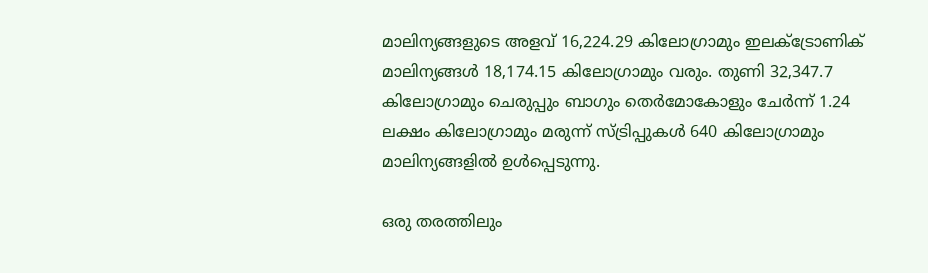മാലിന്യങ്ങളുടെ അളവ് 16,224.29 കിലോഗ്രാമും ഇലക്ട്രോണിക് മാലിന്യങ്ങൾ 18,174.15 കിലോഗ്രാമും വരും. തുണി 32,347.7 കിലോഗ്രാമും ചെരുപ്പും ബാഗും തെർമോകോളും ചേർന്ന് 1.24 ലക്ഷം കിലോഗ്രാമും മരുന്ന് സ്ട്രിപ്പുകൾ 640 കിലോഗ്രാമും മാലിന്യങ്ങളിൽ ഉൾപ്പെടുന്നു.

ഒരു തരത്തിലും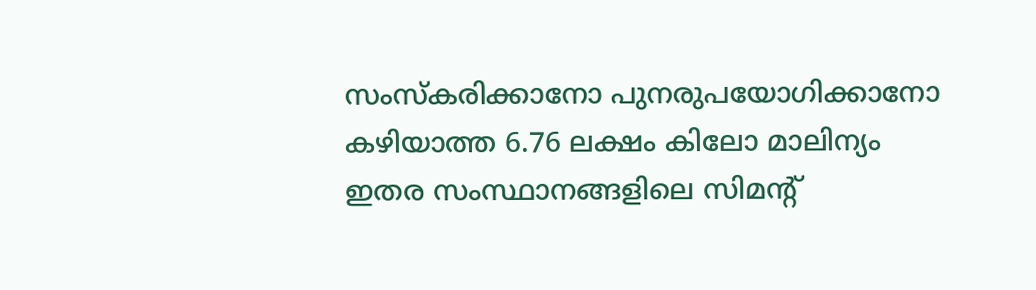സംസ്കരിക്കാനോ പുനരുപയോഗിക്കാനോ കഴിയാത്ത 6.76 ലക്ഷം കിലോ മാലിന്യം ഇതര സംസ്ഥാനങ്ങളിലെ സിമന്റ്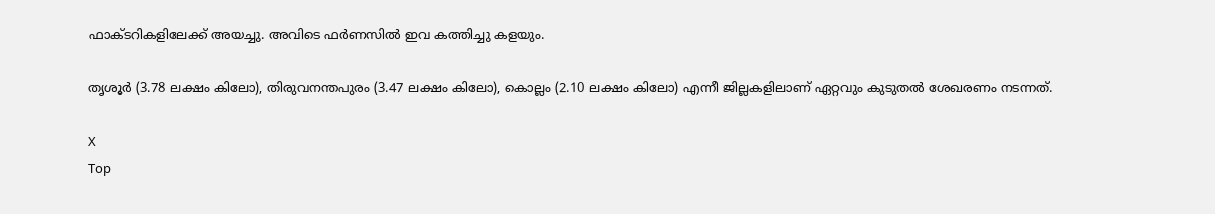ഫാക്ടറികളിലേക്ക് അയച്ചു. അവിടെ ഫർണസിൽ ഇവ കത്തിച്ചു കളയും.

തൃശൂർ (3.78 ലക്ഷം കിലോ), തിരുവനന്തപുരം (3.47 ലക്ഷം കിലോ), കൊല്ലം (2.10 ലക്ഷം കിലോ) എന്നീ ജില്ലകളിലാണ് ഏറ്റവും കുടുതൽ ശേഖരണം നടന്നത്.

X
Top